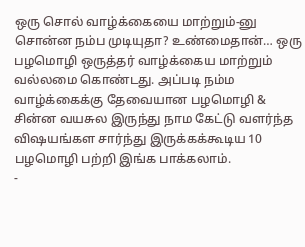ஒரு சொல் வாழ்க்கையை மாற்றும்-னு சொன்ன நம்ப முடியுதா? உண்மைதான்… ஒரு பழமொழி ஒருத்தர் வாழ்க்கைய மாற்றும் வல்லமை கொண்டது. அப்படி நம்ம வாழ்க்கைக்கு தேவையான பழமொழி & சின்ன வயசுல இருந்து நாம கேட்டு வளர்ந்த விஷயங்கள சார்ந்து இருக்கக்கூடிய 10 பழமொழி பற்றி இங்க பாக்கலாம்.
-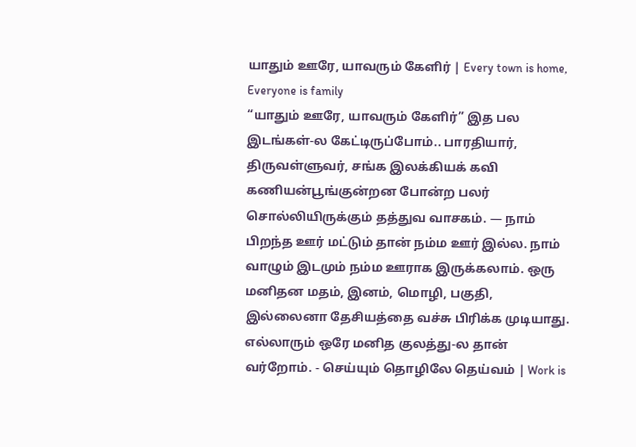யாதும் ஊரே, யாவரும் கேளிர் | Every town is home, Everyone is family
“யாதும் ஊரே, யாவரும் கேளிர்” இத பல இடங்கள்-ல கேட்டிருப்போம்.. பாரதியார், திருவள்ளுவர், சங்க இலக்கியக் கவி கணியன்பூங்குன்றன போன்ற பலர் சொல்லியிருக்கும் தத்துவ வாசகம். — நாம் பிறந்த ஊர் மட்டும் தான் நம்ம ஊர் இல்ல. நாம் வாழும் இடமும் நம்ம ஊராக இருக்கலாம். ஒரு மனிதன மதம், இனம், மொழி, பகுதி, இல்லைனா தேசியத்தை வச்சு பிரிக்க முடியாது. எல்லாரும் ஒரே மனித குலத்து-ல தான் வர்றோம். - செய்யும் தொழிலே தெய்வம் | Work is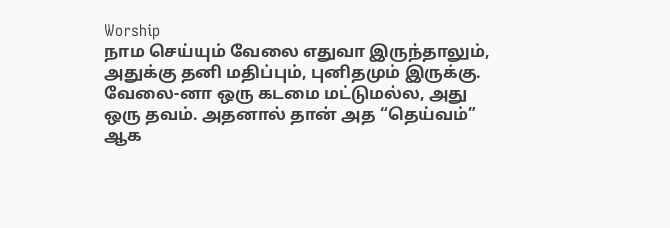Worship
நாம செய்யும் வேலை எதுவா இருந்தாலும், அதுக்கு தனி மதிப்பும், புனிதமும் இருக்கு. வேலை-னா ஒரு கடமை மட்டுமல்ல, அது ஒரு தவம். அதனால் தான் அத “தெய்வம்” ஆக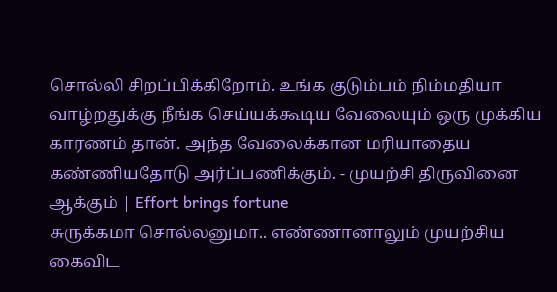சொல்லி சிறப்பிக்கிறோம். உங்க குடும்பம் நிம்மதியா வாழ்றதுக்கு நீங்க செய்யக்கூடிய வேலையும் ஒரு முக்கிய காரணம் தான். அந்த வேலைக்கான மரியாதைய கண்ணியதோடு அர்ப்பணிக்கும். - முயற்சி திருவினை ஆக்கும் | Effort brings fortune
சுருக்கமா சொல்லனுமா.. எண்ணானாலும் முயற்சிய கைவிட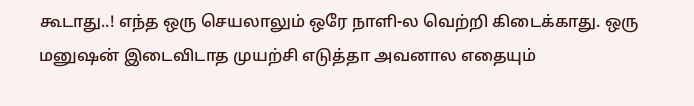கூடாது..! எந்த ஒரு செயலாலும் ஒரே நாளி-ல வெற்றி கிடைக்காது. ஒரு மனுஷன் இடைவிடாத முயற்சி எடுத்தா அவனால எதையும்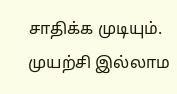சாதிக்க முடியும். முயற்சி இல்லாம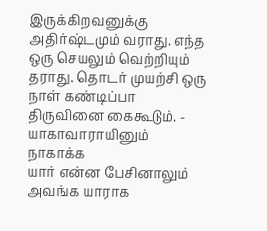இருக்கிறவனுக்கு அதிர்ஷ்டமும் வராது. எந்த ஒரு செயலும் வெற்றியும் தராது. தொடர் முயற்சி ஒரு நாள் கண்டிப்பா திருவினை கைகூடும். - யாகாவாராயினும் நாகாக்க
யார் என்ன பேசினாலும் அவங்க யாராக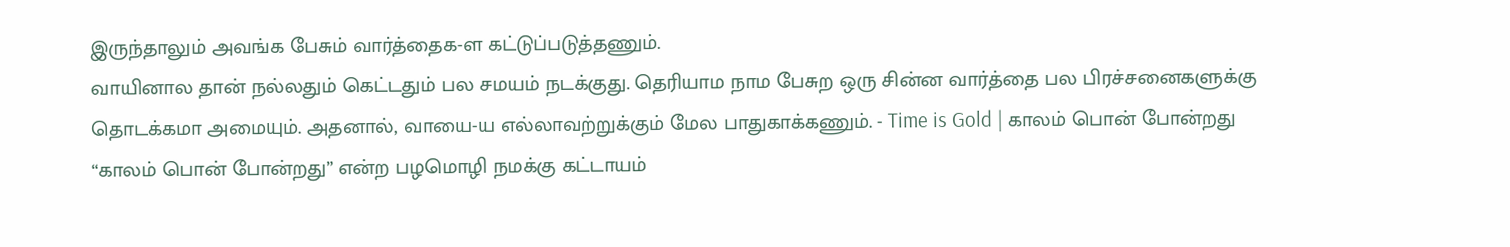இருந்தாலும் அவங்க பேசும் வார்த்தைக-ள கட்டுப்படுத்தணும்.
வாயினால தான் நல்லதும் கெட்டதும் பல சமயம் நடக்குது. தெரியாம நாம பேசுற ஒரு சின்ன வார்த்தை பல பிரச்சனைகளுக்கு தொடக்கமா அமையும். அதனால், வாயை-ய எல்லாவற்றுக்கும் மேல பாதுகாக்கணும். - Time is Gold | காலம் பொன் போன்றது
“காலம் பொன் போன்றது” என்ற பழமொழி நமக்கு கட்டாயம்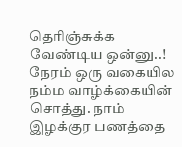தெரிஞ்சுக்க வேண்டிய ஒன்னு..! நேரம் ஒரு வகையில நம்ம வாழ்க்கையின் சொத்து. நாம் இழக்குர பணத்தை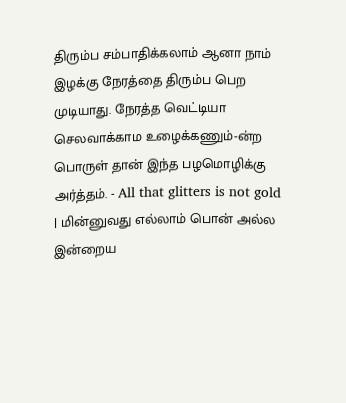திரும்ப சம்பாதிக்கலாம் ஆனா நாம் இழக்கு நேரத்தை திரும்ப பெற முடியாது. நேரத்த வெட்டியா செலவாக்காம உழைக்கணும்-ன்ற பொருள் தான் இந்த பழமொழிக்கு அர்த்தம். - All that glitters is not gold | மின்னுவது எல்லாம் பொன் அல்ல
இன்றைய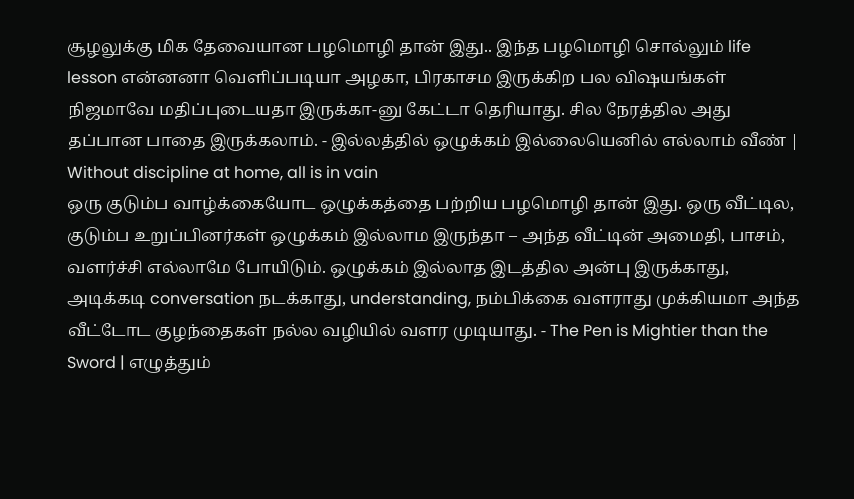சூழலுக்கு மிக தேவையான பழமொழி தான் இது.. இந்த பழமொழி சொல்லும் life lesson என்னனா வெளிப்படியா அழகா, பிரகாசம இருக்கிற பல விஷயங்கள் நிஜமாவே மதிப்புடையதா இருக்கா-னு கேட்டா தெரியாது. சில நேரத்தில அது தப்பான பாதை இருக்கலாம். - இல்லத்தில் ஒழுக்கம் இல்லையெனில் எல்லாம் வீண் | Without discipline at home, all is in vain
ஒரு குடும்ப வாழ்க்கையோட ஒழுக்கத்தை பற்றிய பழமொழி தான் இது. ஒரு வீட்டில, குடும்ப உறுப்பினர்கள் ஒழுக்கம் இல்லாம இருந்தா – அந்த வீட்டின் அமைதி, பாசம், வளர்ச்சி எல்லாமே போயிடும். ஒழுக்கம் இல்லாத இடத்தில அன்பு இருக்காது, அடிக்கடி conversation நடக்காது, understanding, நம்பிக்கை வளராது முக்கியமா அந்த வீட்டோட குழந்தைகள் நல்ல வழியில் வளர முடியாது. - The Pen is Mightier than the Sword | எழுத்தும்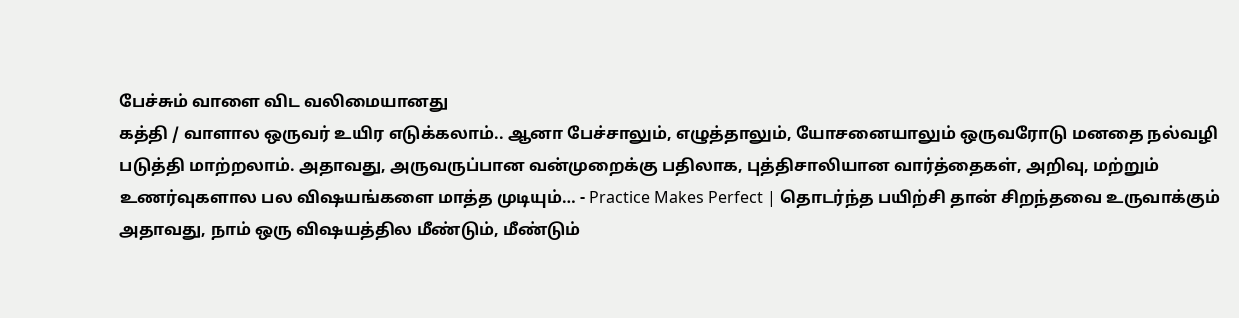பேச்சும் வாளை விட வலிமையானது
கத்தி / வாளால ஒருவர் உயிர எடுக்கலாம்.. ஆனா பேச்சாலும், எழுத்தாலும், யோசனையாலும் ஒருவரோடு மனதை நல்வழி படுத்தி மாற்றலாம். அதாவது, அருவருப்பான வன்முறைக்கு பதிலாக, புத்திசாலியான வார்த்தைகள், அறிவு, மற்றும் உணர்வுகளால பல விஷயங்களை மாத்த முடியும்… - Practice Makes Perfect | தொடர்ந்த பயிற்சி தான் சிறந்தவை உருவாக்கும்
அதாவது, நாம் ஒரு விஷயத்தில மீண்டும், மீண்டும்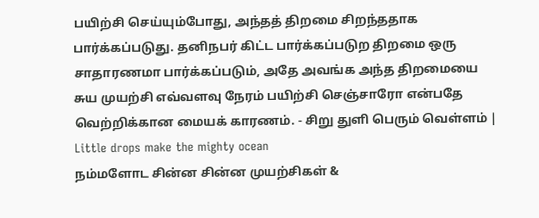பயிற்சி செய்யும்போது, அந்தத் திறமை சிறந்ததாக பார்க்கப்படுது. தனிநபர் கிட்ட பார்க்கப்படுற திறமை ஒரு சாதாரணமா பார்க்கப்படும், அதே அவங்க அந்த திறமையை சுய முயற்சி எவ்வளவு நேரம் பயிற்சி செஞ்சாரோ என்பதே வெற்றிக்கான மையக் காரணம். - சிறு துளி பெரும் வெள்ளம் | Little drops make the mighty ocean
நம்மளோட சின்ன சின்ன முயற்சிகள் &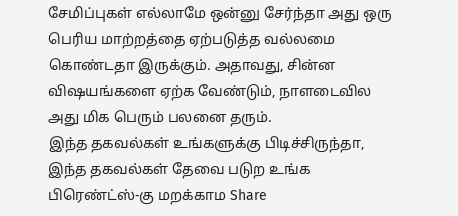சேமிப்புகள் எல்லாமே ஒன்னு சேர்ந்தா அது ஒரு பெரிய மாற்றத்தை ஏற்படுத்த வல்லமை கொண்டதா இருக்கும். அதாவது, சின்ன விஷயங்களை ஏற்க வேண்டும், நாளடைவில அது மிக பெரும் பலனை தரும்.
இந்த தகவல்கள் உங்களுக்கு பிடிச்சிருந்தா, இந்த தகவல்கள் தேவை படுற உங்க பிரெண்ட்ஸ்-கு மறக்காம Share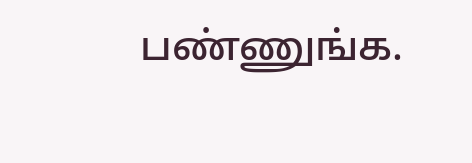பண்ணுங்க.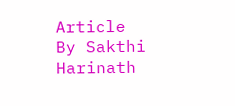Article By Sakthi Harinath